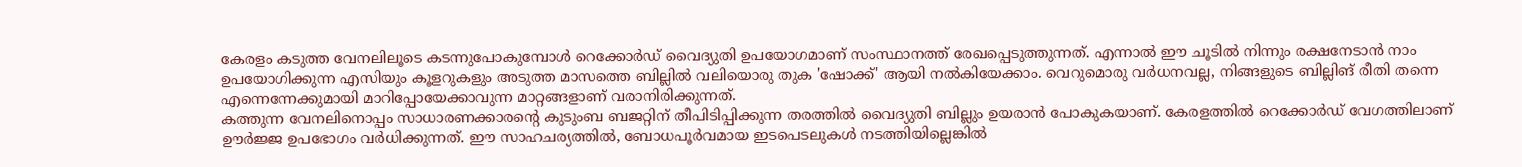കേരളം കടുത്ത വേനലിലൂടെ കടന്നുപോകുമ്പോൾ റെക്കോർഡ് വൈദ്യുതി ഉപയോഗമാണ് സംസ്ഥാനത്ത് രേഖപ്പെടുത്തുന്നത്. എന്നാൽ ഈ ചൂടിൽ നിന്നും രക്ഷനേടാൻ നാം ഉപയോഗിക്കുന്ന എസിയും കൂളറുകളും അടുത്ത മാസത്തെ ബില്ലിൽ വലിയൊരു തുക 'ഷോക്ക്' ആയി നൽകിയേക്കാം. വെറുമൊരു വർധനവല്ല, നിങ്ങളുടെ ബില്ലിങ് രീതി തന്നെ എന്നെന്നേക്കുമായി മാറിപ്പോയേക്കാവുന്ന മാറ്റങ്ങളാണ് വരാനിരിക്കുന്നത്.
കത്തുന്ന വേനലിനൊപ്പം സാധാരണക്കാരന്റെ കുടുംബ ബജറ്റിന് തീപിടിപ്പിക്കുന്ന തരത്തിൽ വൈദ്യുതി ബില്ലും ഉയരാൻ പോകുകയാണ്. കേരളത്തിൽ റെക്കോർഡ് വേഗത്തിലാണ് ഊർജ്ജ ഉപഭോഗം വർധിക്കുന്നത്. ഈ സാഹചര്യത്തിൽ, ബോധപൂർവമായ ഇടപെടലുകൾ നടത്തിയില്ലെങ്കിൽ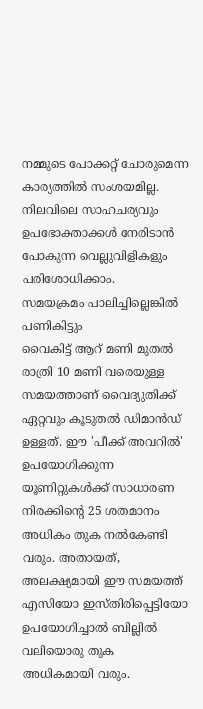നമ്മുടെ പോക്കറ്റ് ചോരുമെന്ന കാര്യത്തിൽ സംശയമില്ല. നിലവിലെ സാഹചര്യവും ഉപഭോക്താക്കൾ നേരിടാൻ പോകുന്ന വെല്ലുവിളികളും പരിശോധിക്കാം.
സമയക്രമം പാലിച്ചില്ലെങ്കിൽ പണികിട്ടും
വൈകിട്ട് ആറ് മണി മുതൽ രാത്രി 10 മണി വരെയുള്ള സമയത്താണ് വൈദ്യുതിക്ക് ഏറ്റവും കൂടുതൽ ഡിമാൻഡ് ഉള്ളത്. ഈ 'പീക്ക് അവറിൽ' ഉപയോഗിക്കുന്ന യൂണിറ്റുകൾക്ക് സാധാരണ നിരക്കിന്റെ 25 ശതമാനം അധികം തുക നൽകേണ്ടി വരും. അതായത്, അലക്ഷ്യമായി ഈ സമയത്ത് എസിയോ ഇസ്തിരിപ്പെട്ടിയോ ഉപയോഗിച്ചാൽ ബില്ലിൽ വലിയൊരു തുക അധികമായി വരും.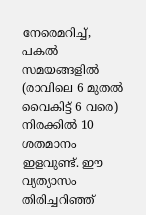നേരെമറിച്ച്, പകൽ സമയങ്ങളിൽ (രാവിലെ 6 മുതൽ വൈകിട്ട് 6 വരെ) നിരക്കിൽ 10 ശതമാനം ഇളവുണ്ട്. ഈ വ്യത്യാസം തിരിച്ചറിഞ്ഞ്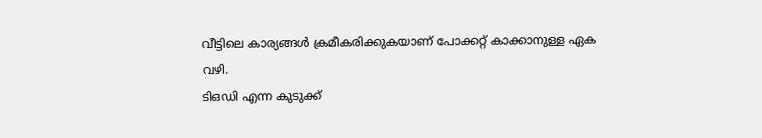വീട്ടിലെ കാര്യങ്ങൾ ക്രമീകരിക്കുകയാണ് പോക്കറ്റ് കാക്കാനുള്ള ഏക വഴി.
ടിഒഡി എന്ന കുടുക്ക്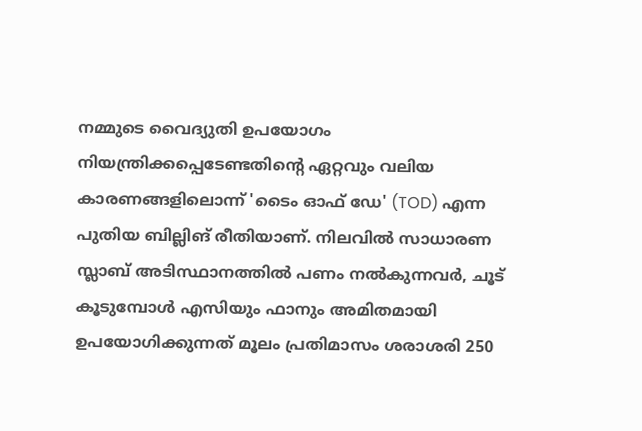നമ്മുടെ വൈദ്യുതി ഉപയോഗം നിയന്ത്രിക്കപ്പെടേണ്ടതിന്റെ ഏറ്റവും വലിയ കാരണങ്ങളിലൊന്ന് 'ടൈം ഓഫ് ഡേ' (TOD) എന്ന പുതിയ ബില്ലിങ് രീതിയാണ്. നിലവിൽ സാധാരണ സ്ലാബ് അടിസ്ഥാനത്തിൽ പണം നൽകുന്നവർ, ചൂട് കൂടുമ്പോൾ എസിയും ഫാനും അമിതമായി ഉപയോഗിക്കുന്നത് മൂലം പ്രതിമാസം ശരാശരി 250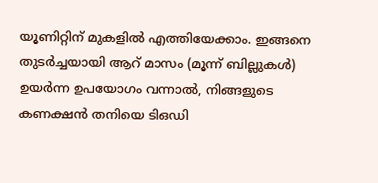യൂണിറ്റിന് മുകളിൽ എത്തിയേക്കാം. ഇങ്ങനെ തുടർച്ചയായി ആറ് മാസം (മൂന്ന് ബില്ലുകൾ) ഉയർന്ന ഉപയോഗം വന്നാൽ, നിങ്ങളുടെ കണക്ഷൻ തനിയെ ടിഒഡി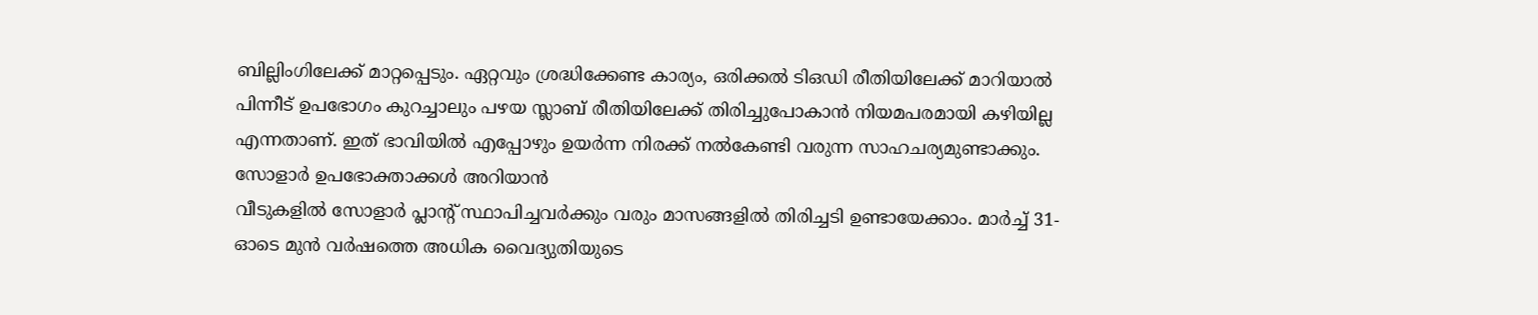ബില്ലിംഗിലേക്ക് മാറ്റപ്പെടും. ഏറ്റവും ശ്രദ്ധിക്കേണ്ട കാര്യം, ഒരിക്കൽ ടിഒഡി രീതിയിലേക്ക് മാറിയാൽ പിന്നീട് ഉപഭോഗം കുറച്ചാലും പഴയ സ്ലാബ് രീതിയിലേക്ക് തിരിച്ചുപോകാൻ നിയമപരമായി കഴിയില്ല എന്നതാണ്. ഇത് ഭാവിയിൽ എപ്പോഴും ഉയർന്ന നിരക്ക് നൽകേണ്ടി വരുന്ന സാഹചര്യമുണ്ടാക്കും.
സോളാർ ഉപഭോക്താക്കൾ അറിയാൻ
വീടുകളിൽ സോളാർ പ്ലാന്റ് സ്ഥാപിച്ചവർക്കും വരും മാസങ്ങളിൽ തിരിച്ചടി ഉണ്ടായേക്കാം. മാർച്ച് 31-ഓടെ മുൻ വർഷത്തെ അധിക വൈദ്യുതിയുടെ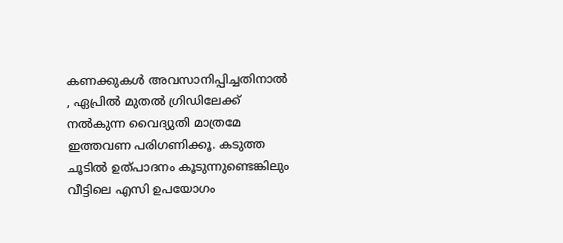കണക്കുകൾ അവസാനിപ്പിച്ചതിനാൽ , ഏപ്രിൽ മുതൽ ഗ്രിഡിലേക്ക് നൽകുന്ന വൈദ്യുതി മാത്രമേ ഇത്തവണ പരിഗണിക്കൂ. കടുത്ത ചൂടിൽ ഉത്പാദനം കൂടുന്നുണ്ടെങ്കിലും വീട്ടിലെ എസി ഉപയോഗം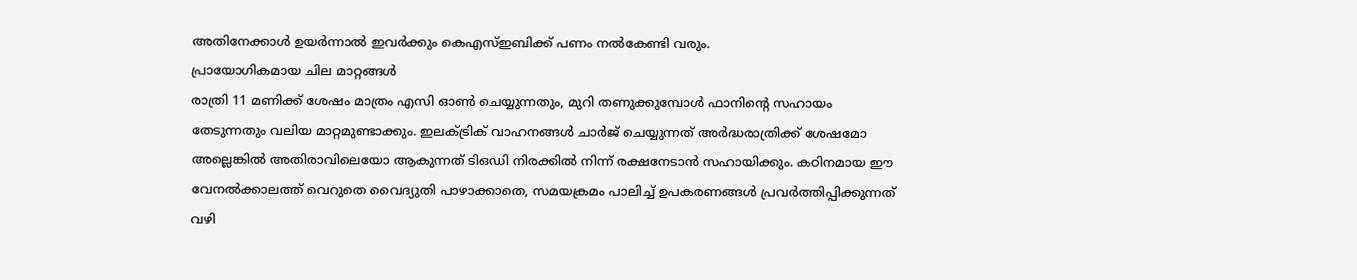അതിനേക്കാൾ ഉയർന്നാൽ ഇവർക്കും കെഎസ്ഇബിക്ക് പണം നൽകേണ്ടി വരും.
പ്രായോഗികമായ ചില മാറ്റങ്ങൾ
രാത്രി 11 മണിക്ക് ശേഷം മാത്രം എസി ഓൺ ചെയ്യുന്നതും, മുറി തണുക്കുമ്പോൾ ഫാനിന്റെ സഹായം തേടുന്നതും വലിയ മാറ്റമുണ്ടാക്കും. ഇലക്ട്രിക് വാഹനങ്ങൾ ചാർജ് ചെയ്യുന്നത് അർദ്ധരാത്രിക്ക് ശേഷമോ അല്ലെങ്കിൽ അതിരാവിലെയോ ആകുന്നത് ടിഒഡി നിരക്കിൽ നിന്ന് രക്ഷനേടാൻ സഹായിക്കും. കഠിനമായ ഈ വേനൽക്കാലത്ത് വെറുതെ വൈദ്യുതി പാഴാക്കാതെ, സമയക്രമം പാലിച്ച് ഉപകരണങ്ങൾ പ്രവർത്തിപ്പിക്കുന്നത് വഴി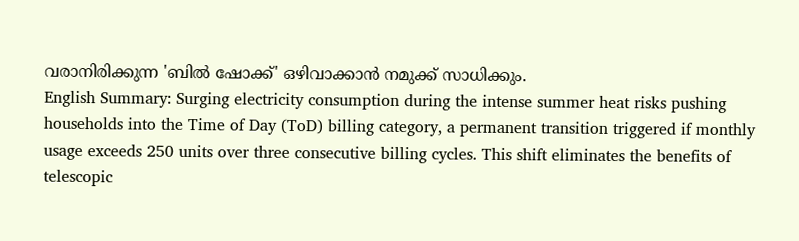വരാനിരിക്കുന്ന 'ബിൽ ഷോക്ക്' ഒഴിവാക്കാൻ നമുക്ക് സാധിക്കും.
English Summary: Surging electricity consumption during the intense summer heat risks pushing households into the Time of Day (ToD) billing category, a permanent transition triggered if monthly usage exceeds 250 units over three consecutive billing cycles. This shift eliminates the benefits of telescopic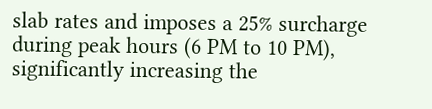slab rates and imposes a 25% surcharge during peak hours (6 PM to 10 PM), significantly increasing the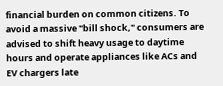financial burden on common citizens. To avoid a massive "bill shock," consumers are advised to shift heavy usage to daytime hours and operate appliances like ACs and EV chargers late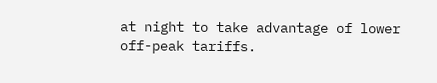at night to take advantage of lower off-peak tariffs.